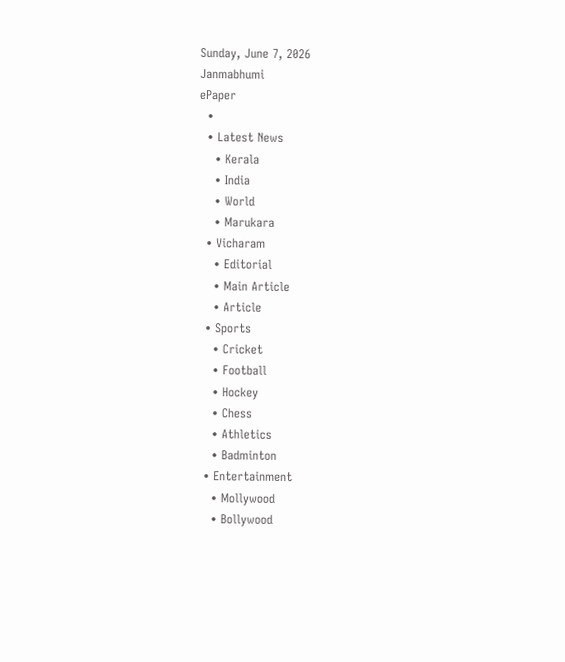Sunday, June 7, 2026
Janmabhumi
ePaper
  •
  • Latest News
    • Kerala
    • India
    • World
    • Marukara
  • Vicharam
    • Editorial
    • Main Article
    • Article
  • Sports
    • Cricket
    • Football
    • Hockey
    • Chess
    • Athletics
    • Badminton
  • Entertainment
    • Mollywood
    • Bollywood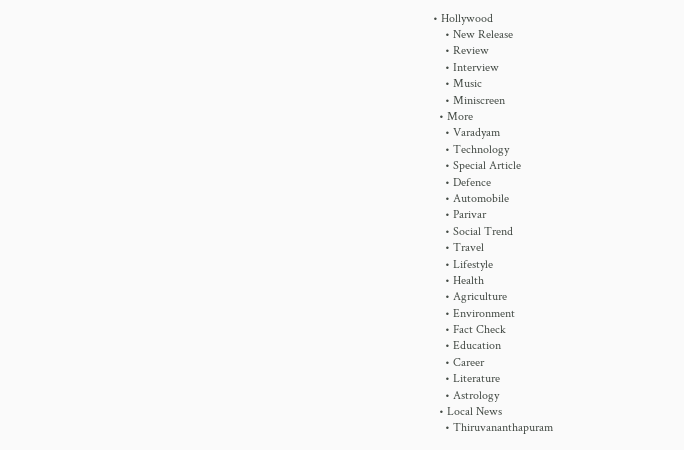• Hollywood
    • New Release
    • Review
    • Interview
    • Music
    • Miniscreen
  • More
    • Varadyam
    • Technology
    • Special Article
    • Defence
    • Automobile
    • Parivar
    • Social Trend
    • Travel
    • Lifestyle
    • Health
    • Agriculture
    • Environment
    • Fact Check
    • Education
    • Career
    • Literature
    • Astrology
  • Local News
    • Thiruvananthapuram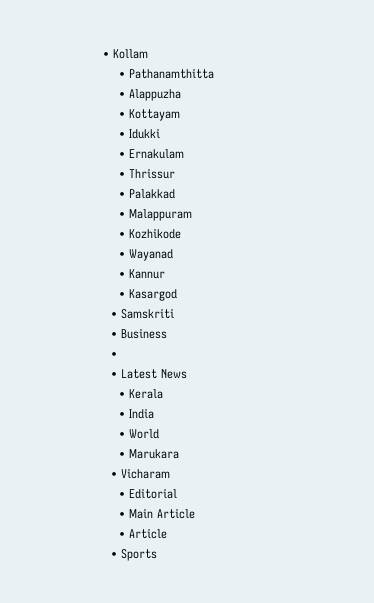• Kollam
    • Pathanamthitta
    • Alappuzha
    • Kottayam
    • Idukki
    • Ernakulam
    • Thrissur
    • Palakkad
    • Malappuram
    • Kozhikode
    • Wayanad
    • Kannur
    • Kasargod
  • Samskriti
  • Business
  •
  • Latest News
    • Kerala
    • India
    • World
    • Marukara
  • Vicharam
    • Editorial
    • Main Article
    • Article
  • Sports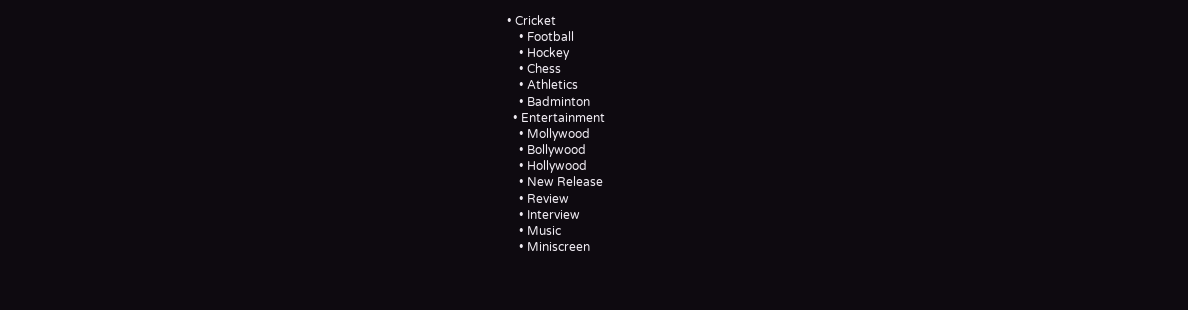• Cricket
    • Football
    • Hockey
    • Chess
    • Athletics
    • Badminton
  • Entertainment
    • Mollywood
    • Bollywood
    • Hollywood
    • New Release
    • Review
    • Interview
    • Music
    • Miniscreen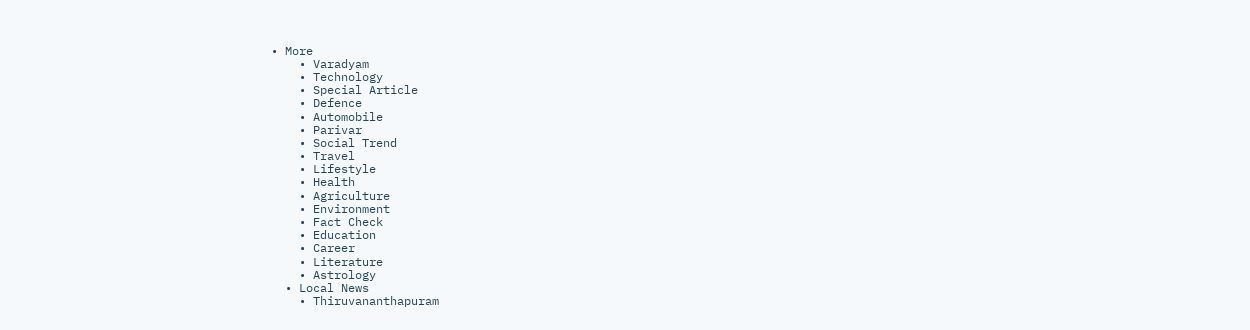• More
    • Varadyam
    • Technology
    • Special Article
    • Defence
    • Automobile
    • Parivar
    • Social Trend
    • Travel
    • Lifestyle
    • Health
    • Agriculture
    • Environment
    • Fact Check
    • Education
    • Career
    • Literature
    • Astrology
  • Local News
    • Thiruvananthapuram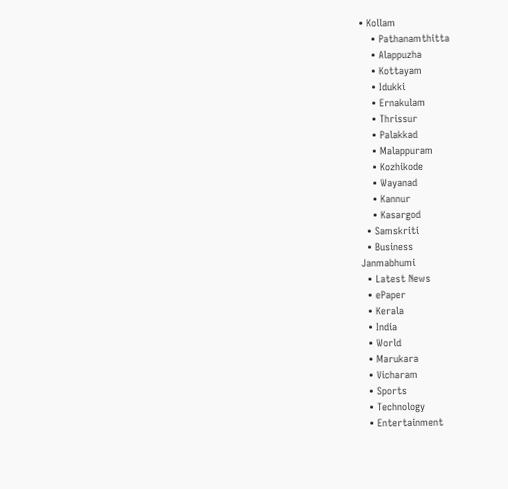• Kollam
    • Pathanamthitta
    • Alappuzha
    • Kottayam
    • Idukki
    • Ernakulam
    • Thrissur
    • Palakkad
    • Malappuram
    • Kozhikode
    • Wayanad
    • Kannur
    • Kasargod
  • Samskriti
  • Business
Janmabhumi
  • Latest News
  • ePaper
  • Kerala
  • India
  • World
  • Marukara
  • Vicharam
  • Sports
  • Technology
  • Entertainment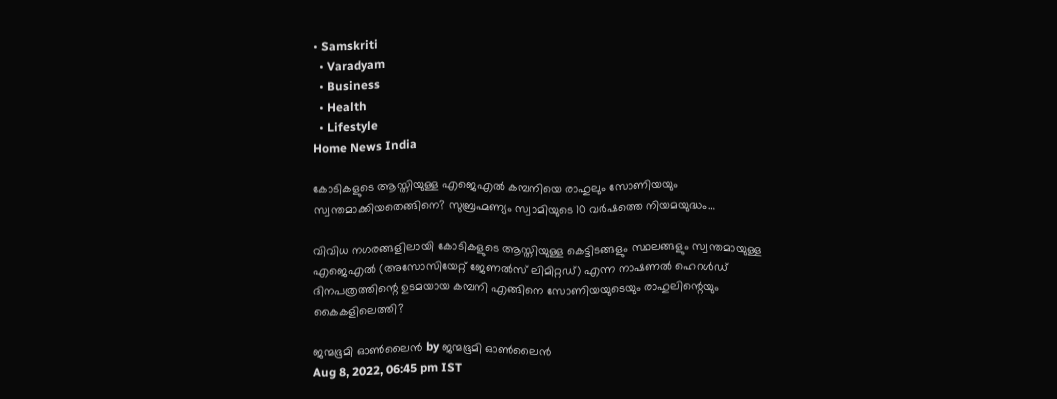• Samskriti
  • Varadyam
  • Business
  • Health
  • Lifestyle
Home News India

കോടികളുടെ ആസ്തിയുള്ള എജെഎല്‍ കമ്പനിയെ രാഹുലും സോണിയയും സ്വന്തമാക്കിയതെങ്ങിനെ? സുബ്രഹ്മണ്യം സ്വാമിയുടെ 10 വര്‍ഷത്തെ നിയമയുദ്ധം…

വിവിധ നഗരങ്ങളിലായി കോടികളുടെ ആസ്തിയുള്ള കെട്ടിടങ്ങളും സ്ഥലങ്ങളും സ്വന്തമായുള്ള എജെഎല്‍ (അസോസിയേറ്റ് ജേണല്‍സ് ലിമിറ്റഡ്) എന്ന നാഷണല്‍ ഹെറള്‍ഡ് ദിനപത്രത്തിന്റെ ഉടമയായ കമ്പനി എങ്ങിനെ സോണിയയുടെയും രാഹുലിന്റെയും കൈകളിലെത്തി?

ജന്മഭൂമി ഓണ്‍ലൈന്‍ by ജന്മഭൂമി ഓണ്‍ലൈന്‍
Aug 8, 2022, 06:45 pm IST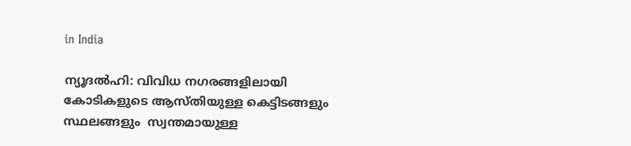in India

ന്യൂദല്‍ഹി: വിവിധ നഗരങ്ങളിലായി കോടികളുടെ ആസ്തിയുള്ള കെട്ടിടങ്ങളും സ്ഥലങ്ങളും  സ്വന്തമായുള്ള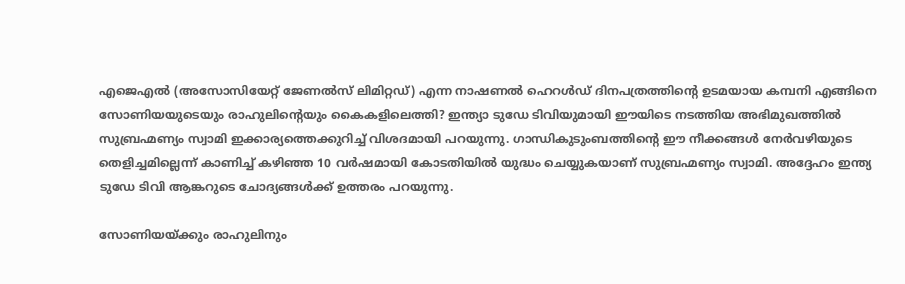എജെഎല്‍ (അസോസിയേറ്റ് ജേണല്‍സ് ലിമിറ്റഡ്) എന്ന നാഷണല്‍ ഹെറള്‍ഡ് ദിനപത്രത്തിന്റെ ഉടമയായ കമ്പനി എങ്ങിനെ സോണിയയുടെയും രാഹുലിന്റെയും കൈകളിലെത്തി? ഇന്ത്യാ ടുഡേ ടിവിയുമായി ഈയിടെ നടത്തിയ അഭിമുഖത്തില്‍ സുബ്രഹ്മണ്യം സ്വാമി ഇക്കാര്യത്തെക്കുറിച്ച് വിശദമായി പറയുന്നു. ഗാന്ധികുടുംബത്തിന്റെ ഈ നീക്കങ്ങള്‍ നേര്‍വഴിയുടെ തെളിച്ചമില്ലെന്ന് കാണിച്ച് കഴിഞ്ഞ 10 വര്‍ഷമായി കോടതിയില്‍ യുദ്ധം ചെയ്യുകയാണ് സുബ്രഹ്മണ്യം സ്വാമി. അദ്ദേഹം ഇന്ത്യ ടുഡേ ടിവി ആങ്കറുടെ ചോദ്യങ്ങള്‍ക്ക് ഉത്തരം പറയുന്നു.

സോണിയയ്‌ക്കും രാഹുലിനും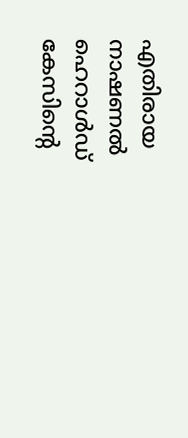എതിരായ നാഷണല്‍ ഹെറാള്‍ഡ് കേസിന്റെ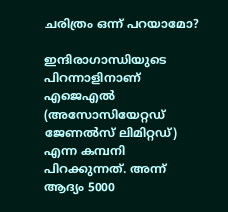ചരിത്രം ഒന്ന് പറയാമോ?

ഇന്ദിരാഗാന്ധിയുടെ പിറന്നാളിനാണ് എജെഎല്‍ (അസോസിയേറ്റഡ് ജേണല്‍സ് ലിമിറ്റഡ്) എന്ന കമ്പനി പിറക്കുന്നത്. അന്ന് ആദ്യം 5000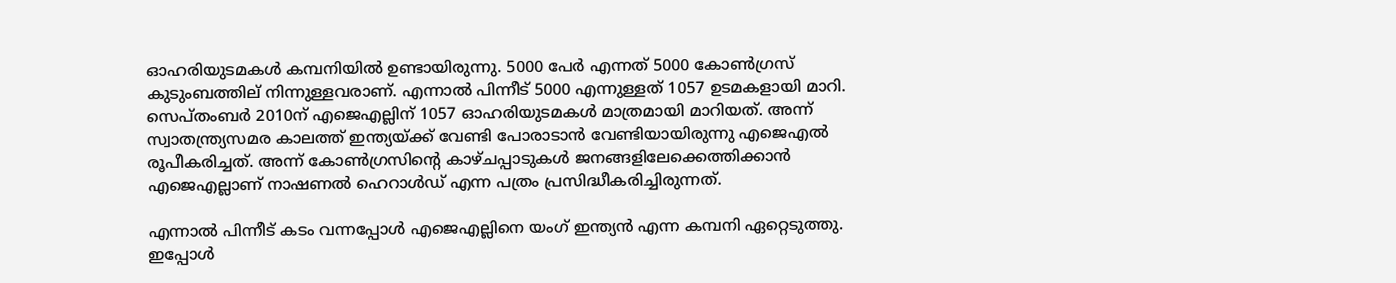ഓഹരിയുടമകള്‍ കമ്പനിയില്‍ ഉണ്ടായിരുന്നു. 5000 പേര്‍ എന്നത് 5000 കോണ്‍ഗ്രസ് കുടുംബത്തില് നിന്നുള്ളവരാണ്. എന്നാല്‍ പിന്നീട് 5000 എന്നുള്ളത് 1057 ഉടമകളായി മാറി. സെപ്തംബര്‍ 2010ന് എജെഎല്ലിന് 1057 ഓഹരിയുടമകള്‍ മാത്രമായി മാറിയത്. അന്ന് സ്വാതന്ത്ര്യസമര കാലത്ത് ഇന്ത്യയ്‌ക്ക് വേണ്ടി പോരാടാന്‍ വേണ്ടിയായിരുന്നു എജെഎല്‍ രൂപീകരിച്ചത്. അന്ന് കോണ്‍ഗ്രസിന്റെ കാഴ്ചപ്പാടുകള്‍ ജനങ്ങളിലേക്കെത്തിക്കാന്‍ എജെഎല്ലാണ് നാഷണല്‍ ഹെറാള്‍ഡ് എന്ന പത്രം പ്രസിദ്ധീകരിച്ചിരുന്നത്.

എന്നാല്‍ പിന്നീട് കടം വന്നപ്പോള്‍ എജെഎല്ലിനെ യംഗ് ഇന്ത്യന്‍ എന്ന കമ്പനി ഏറ്റെടുത്തു. ഇപ്പോള്‍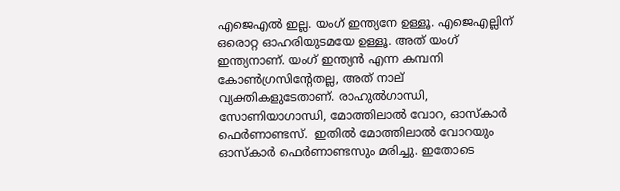എജെഎല്‍ ഇല്ല. യംഗ് ഇന്ത്യനേ ഉള്ളൂ. എജെഎല്ലിന് ഒരൊറ്റ ഓഹരിയുടമയേ ഉള്ളൂ. അത് യംഗ് ഇന്ത്യനാണ്. യംഗ് ഇന്ത്യന്‍ എന്ന കമ്പനി കോണ്‍ഗ്രസിന്‍റേതല്ല, അത് നാല് വ്യക്തികളുടേതാണ്. രാഹുല്‍ഗാന്ധി, സോണിയാഗാന്ധി, മോത്തിലാല്‍ വോറ, ഓസ്കാര്‍ ഫെര്‍ണാണ്ടസ്.  ഇതില്‍ മോത്തിലാല്‍ വോറയും ഓസ്കാര്‍ ഫെര്‍ണാണ്ടസും മരിച്ചു. ഇതോടെ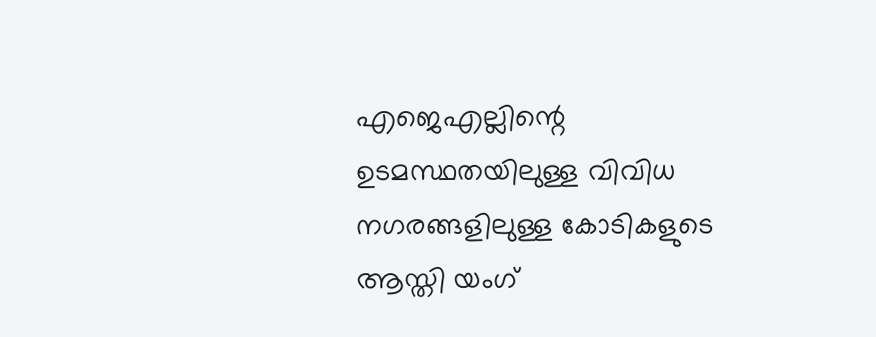എജെഎല്ലിന്റെ ഉടമസ്ഥതയിലുള്ള വിവിധ നഗരങ്ങളിലുള്ള കോടികളുടെ ആസ്തി യംഗ്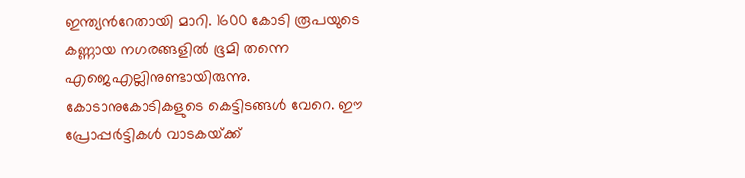ഇന്ത്യന്‍റേതായി മാറി. 1600 കോടി രൂപയുടെ കണ്ണായ നഗരങ്ങളില്‍ ഭൂമി തന്നെ എജെഎല്ലിനുണ്ടായിരുന്നു. കോടാനുകോടികളുടെ കെട്ടിടങ്ങള്‍ വേറെ. ഈ പ്രോപ്പര്‍ട്ടികള്‍ വാടകയ്‌ക്ക്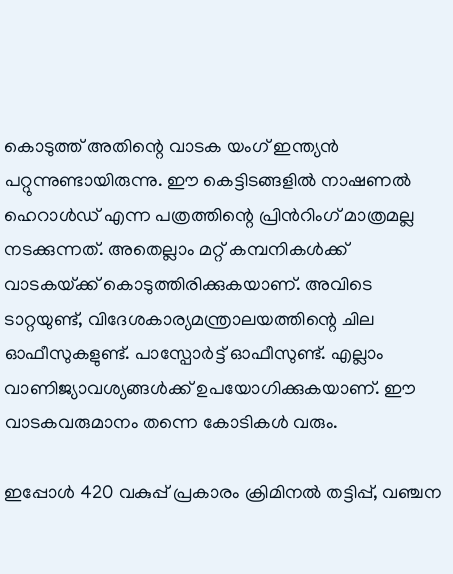കൊടുത്ത് അതിന്റെ വാടക യംഗ് ഇന്ത്യന്‍ പറ്റുന്നുണ്ടായിരുന്നു. ഈ കെട്ടിടങ്ങളില്‍ നാഷണല്‍ ഹെറാള്‍ഡ് എന്ന പത്രത്തിന്റെ പ്രിന്‍റിംഗ് മാത്രമല്ല നടക്കുന്നത്. അതെല്ലാം മറ്റ് കമ്പനികള്‍ക്ക് വാടകയ്‌ക്ക് കൊടുത്തിരിക്കുകയാണ്. അവിടെ ടാറ്റയുണ്ട്, വിദേശകാര്യമന്ത്രാലയത്തിന്റെ ചില ഓഫീസുകളുണ്ട്. പാസ്പോര്‍ട്ട് ഓഫീസുണ്ട്. എല്ലാം വാണിജ്യാവശ്യങ്ങള്‍ക്ക് ഉപയോഗിക്കുകയാണ്. ഈ വാടകവരുമാനം തന്നെ കോടികള്‍ വരും.

ഇപ്പോള്‍ 420 വകുപ്പ് പ്രകാരം ക്രിമിനല്‍ തട്ടിപ്പ്, വഞ്ചന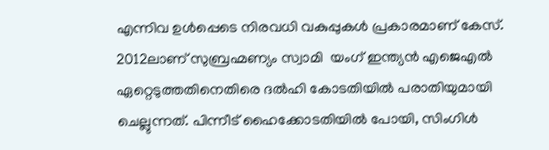എന്നിവ ഉള്‍പ്പെടെ നിരവധി വകുപ്പുകള്‍ പ്രകാരമാണ് കേസ്. 2012ലാണ് സുബ്രഹ്മണ്യം സ്വാമി  യംഗ് ഇന്ത്യന്‍ എജെഎല്‍ ഏറ്റെടുത്തതിനെതിരെ ദല്‍ഹി കോടതിയില്‍ പരാതിയുമായി ചെല്ലുന്നത്. പിന്നീട് ഹൈക്കോടതിയില്‍ പോയി, സിംഗിള്‍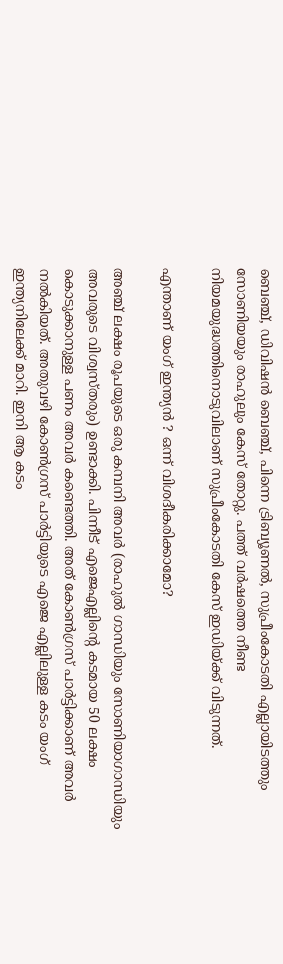ബെഞ്ച്, ഡിവിഷന്‍ ബെഞ്ച്, പിന്നെ ട്രിബ്യൂണല്‍, സുപ്രീംകോടതി എല്ലായിടത്തും സോണിയയും രാഹുലും കേസ് തോറ്റു. പത്ത് വര്‍ഷത്തെ നീണ്ട നിയമയുദ്ധത്തിനൊടുവിലാണ് സുപ്രീംകോടതി കേസ് ഇഡിയ്‌ക്ക് വിടുന്നത്.

എന്താണ് യംഗ് ഇന്ത്യന്‍ ? ഒന്ന് വിശദീകരിക്കാമോ?

അഞ്ച് ലക്ഷം രൂപയുടെ ഒരു കമ്പനി അവര്‍ (രാഹുല്‍ ഗാന്ധിയും സോണിയാഗാന്ധിയും അവരുടെ വിശ്വസ്തരും) ഉണ്ടാക്കി. പിന്നീട് എജെഎല്ലിന്റെ കടമായ 50 ലക്ഷം കൊടുക്കാനുള്ള പണം അവര്‍ കണ്ടെത്തി. അത് കോണ്‍ഗ്രസ് പാര്‍ട്ടിക്കാണ് അവര്‍ നല്‍കിയത്. അതുവഴി കോണ്‍ഗ്രസ് പാര്‍ട്ടിയുടെ എജെ എല്ലിലുള്ള കടം യംഗ് ഇന്ത്യനിലേക്ക് മാറി. ഇനി ആ കടം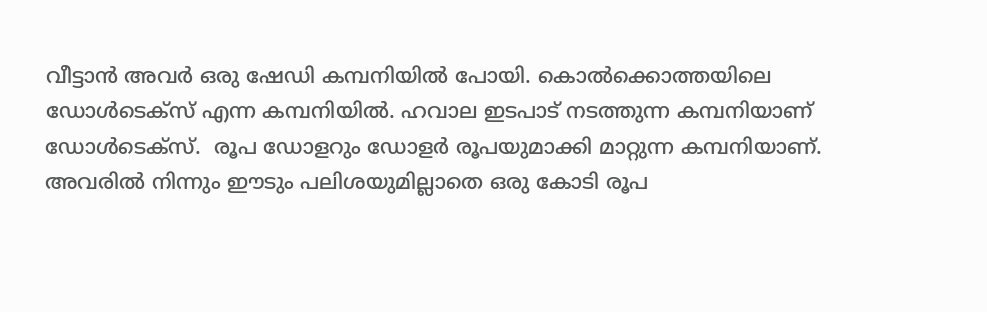വീട്ടാന്‍ അവര്‍ ഒരു ഷേഡി കമ്പനിയില്‍ പോയി. കൊല്‍ക്കൊത്തയിലെ ഡോള്‍ടെക്സ് എന്ന കമ്പനിയില്‍. ഹവാല ഇടപാട് നടത്തുന്ന കമ്പനിയാണ് ഡോള്‍ടെക്സ്.  രൂപ ഡോളറും ഡോളര്‍ രൂപയുമാക്കി മാറ്റുന്ന കമ്പനിയാണ്. അവരില്‍ നിന്നും ഈടും പലിശയുമില്ലാതെ ഒരു കോടി രൂപ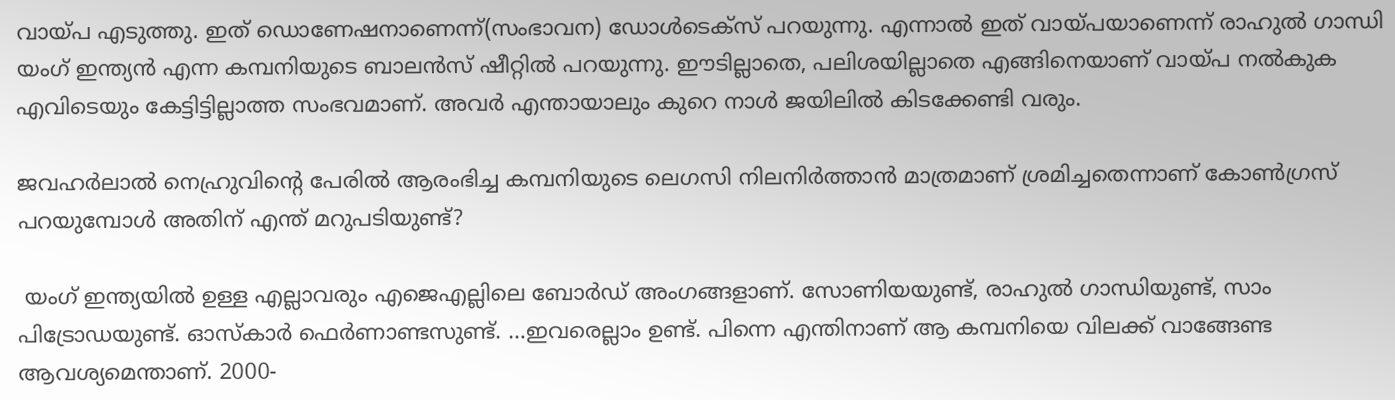വായ്‌പ എടുത്തു. ഇത് ഡൊണേഷനാണെന്ന്(സംഭാവന) ഡോള്‍ടെക്സ് പറയുന്നു. എന്നാല്‍ ഇത് വായ്‌പയാണെന്ന് രാഹുല്‍ ഗാന്ധി യംഗ് ഇന്ത്യന്‍ എന്ന കമ്പനിയുടെ ബാലന്‍സ് ഷീറ്റില്‍ പറയുന്നു. ഈടില്ലാതെ, പലിശയില്ലാതെ എങ്ങിനെയാണ് വായ്‌പ നല്‍കുക എവിടെയും കേട്ടിട്ടില്ലാത്ത സംഭവമാണ്. അവര്‍ എന്തായാലും കുറെ നാള്‍ ജയിലില്‍ കിടക്കേണ്ടി വരും.

ജവഹര്‍ലാല്‍ നെഹ്രുവിന്റെ പേരില്‍ ആരംഭിച്ച കമ്പനിയുടെ ലെഗസി നിലനിര്‍ത്താന്‍ മാത്രമാണ് ശ്രമിച്ചതെന്നാണ് കോണ്‍ഗ്രസ് പറയുമ്പോള്‍ അതിന് എന്ത് മറുപടിയുണ്ട്?

 യംഗ് ഇന്ത്യയില്‍ ഉള്ള എല്ലാവരും എജെഎല്ലിലെ ബോര്‍ഡ് അംഗങ്ങളാണ്. സോണിയയുണ്ട്, രാഹുല്‍ ഗാന്ധിയുണ്ട്, സാം പിട്രോഡയുണ്ട്. ഓസ്കാര്‍ ഫെര്‍ണാണ്ടസുണ്ട്. …ഇവരെല്ലാം ഉണ്ട്. പിന്നെ എന്തിനാണ് ആ കമ്പനിയെ വിലക്ക് വാങ്ങേണ്ട ആവശ്യമെന്താണ്. 2000-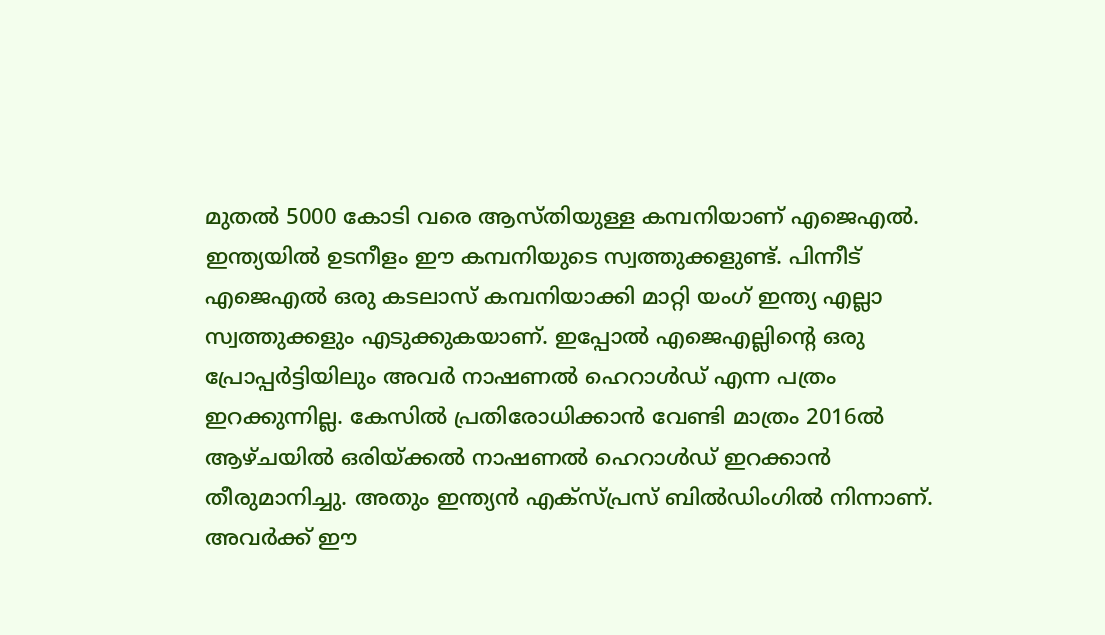മുതല്‍ 5000 കോടി വരെ ആസ്തിയുള്ള കമ്പനിയാണ് എജെഎല്‍. ഇന്ത്യയില്‍ ഉടനീളം ഈ കമ്പനിയുടെ സ്വത്തുക്കളുണ്ട്. പിന്നീട് എജെഎല്‍ ഒരു കടലാസ് കമ്പനിയാക്കി മാറ്റി യംഗ് ഇന്ത്യ എല്ലാ സ്വത്തുക്കളും എടുക്കുകയാണ്. ഇപ്പോല്‍ എജെഎല്ലിന്റെ ഒരു പ്രോപ്പര്‍ട്ടിയിലും അവര്‍ നാഷണല്‍ ഹെറാള്‍ഡ് എന്ന പത്രം ഇറക്കുന്നില്ല. കേസില്‍ പ്രതിരോധിക്കാന്‍ വേണ്ടി മാത്രം 2016ല്‍ ആഴ്ചയില്‍ ഒരിയ്‌ക്കല്‍ നാഷണല്‍ ഹെറാള്‍‍ഡ് ഇറക്കാന്‍ തീരുമാനിച്ചു. അതും ഇന്ത്യന്‍ എക്സ്പ്രസ് ബില്‍ഡിംഗില്‍ നിന്നാണ്. അവര്‍ക്ക് ഈ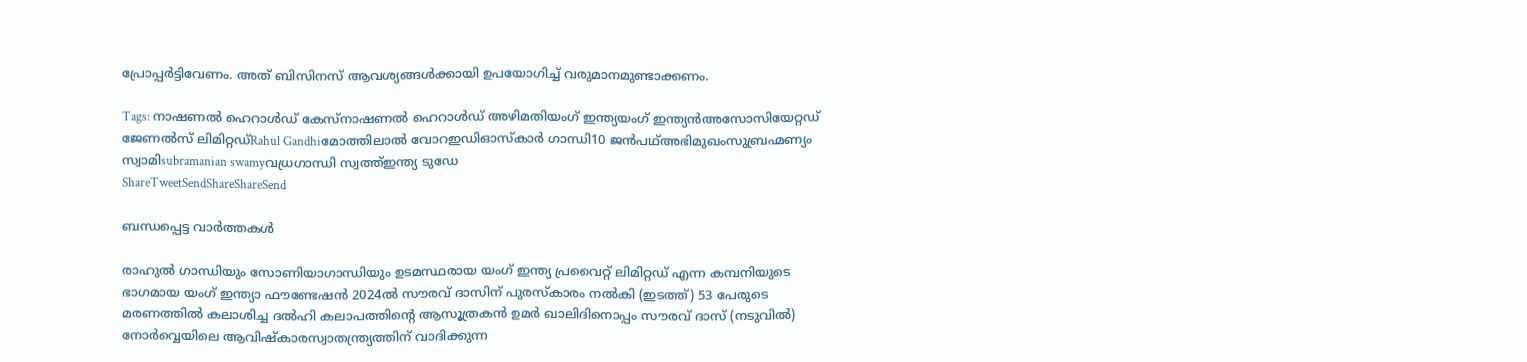പ്രോപ്പര്‍ട്ടിവേണം. അത് ബിസിനസ് ആവശ്യങ്ങള്‍ക്കായി ഉപയോഗിച്ച് വരുമാനമുണ്ടാക്കണം.

Tags: നാഷണല്‍ ഹെറാള്‍ഡ് കേസ്നാഷണല്‍ ഹെറാള്‍ഡ് അഴിമതിയംഗ് ഇന്ത്യയംഗ് ഇന്ത്യന്‍അസോസിയേറ്റഡ് ജേണല്‍സ് ലിമിറ്റഡ്Rahul Gandhiമോത്തിലാല്‍ വോറഇഡിഓസ്കാര്‍ ഗാന്ധി10 ജന്‍പഥ്അഭിമുഖംസുബ്രഹ്മണ്യം സ്വാമിsubramanian swamyവധ്രഗാന്ധി സ്വത്ത്ഇന്ത്യ ടുഡേ
ShareTweetSendShareShareSend

ബന്ധപ്പെട്ട വാര്‍ത്തകള്‍

രാഹുല്‍ ഗാന്ധിയും സോണിയാഗാന്ധിയും ഉടമസ്ഥരായ യംഗ് ഇന്ത്യ പ്രവൈറ്റ് ലിമിറ്റഡ് എന്ന കമ്പനിയുടെ ഭാഗമായ യംഗ് ഇന്ത്യാ ഫൗണ്ടേഷന്‍ 2024ല്‍ സൗരവ് ദാസിന് പുരസ്കാരം നല്‍കി (ഇടത്ത്) 53 പേരുടെ മരണത്തില്‍ കലാശിച്ച ദല്‍ഹി കലാപത്തിന്‍റെ ആസൂത്രകന്‍ ഉമര്‍ ഖാലിദിനൊപ്പം സൗരവ് ദാസ് (നടുവില്‍) നോര്‍വ്വെയിലെ ആവിഷ്കാരസ്വാതന്ത്ര്യത്തിന് വാദിക്കുന്ന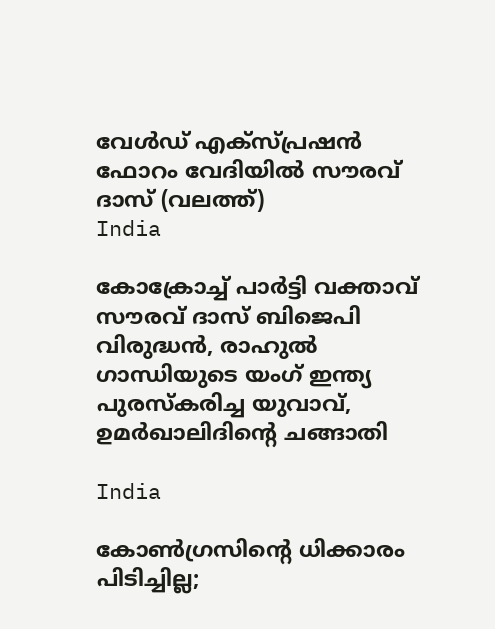വേള്‍ഡ് എക്സ്പ്രഷന്‍ ഫോറം വേദിയില്‍ സൗരവ് ദാസ് (വലത്ത്)
India

കോക്രോച്ച് പാര്‍ട്ടി വക്താവ് സൗരവ് ദാസ് ബിജെപി വിരുദ്ധന്‍, രാഹുല്‍ ഗാന്ധിയുടെ യംഗ് ഇന്ത്യ പുരസ്കരിച്ച യുവാവ്, ഉമര്‍ഖാലിദിന്റെ ചങ്ങാതി

India

കോണ്‍ഗ്രസിന്റെ ധിക്കാരം പിടിച്ചില്ല;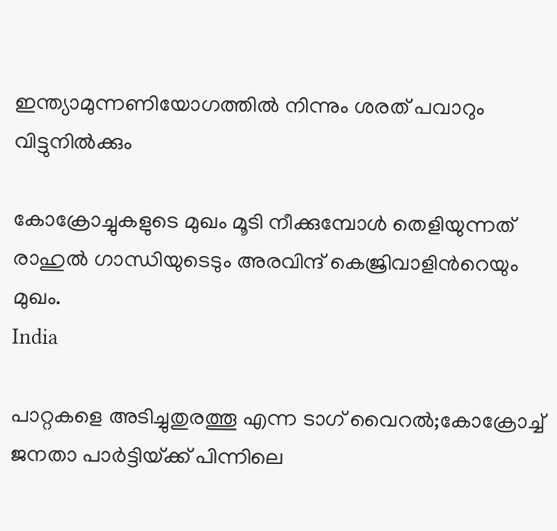ഇന്ത്യാമുന്നണിയോഗത്തില്‍ നിന്നും ശരത് പവാറും വിട്ടുനില്‍ക്കും

കോക്രോച്ചുകളുടെ മുഖം മൂടി നീക്കുമ്പോള്‍ തെളിയുന്നത് രാഹുല്‍ ഗാന്ധിയുടെടും അരവിന്ദ് കെജ്രിവാളിന്‍റെയും മുഖം.
India

പാറ്റകളെ അടിച്ചുതുരത്തൂ എന്ന ടാഗ് വൈറല്‍;കോക്രോച്ച് ജനതാ പാര്‍ട്ടിയ്‌ക്ക് പിന്നിലെ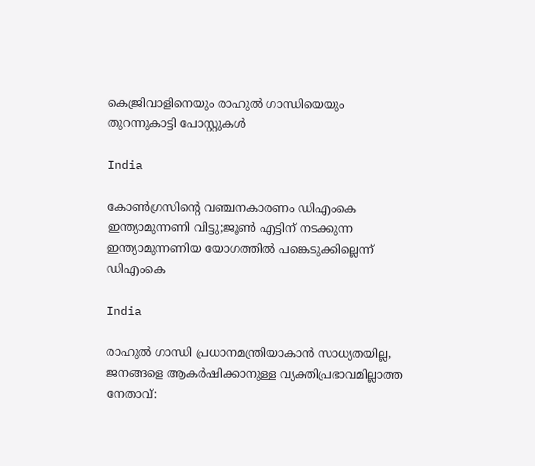കെജ്രിവാളിനെയും രാഹുല്‍ ഗാന്ധിയെയും തുറന്നുകാട്ടി പോസ്റ്റുകള്‍

India

കോണ്‍ഗ്രസിന്റെ വഞ്ചനകാരണം ഡിഎംകെ ഇന്ത്യാമുന്നണി വിട്ടു;ജൂണ്‍ എട്ടിന് നടക്കുന്ന ഇന്ത്യാമുന്നണിയ യോഗത്തില്‍ പങ്കെടുക്കില്ലെന്ന് ഡിഎംകെ

India

രാഹുല്‍ ഗാന്ധി പ്രധാനമന്ത്രിയാകാന്‍ സാധ്യതയില്ല, ജനങ്ങളെ ആകര്‍ഷിക്കാനുള്ള വ്യക്തിപ്രഭാവമില്ലാത്ത നേതാവ്: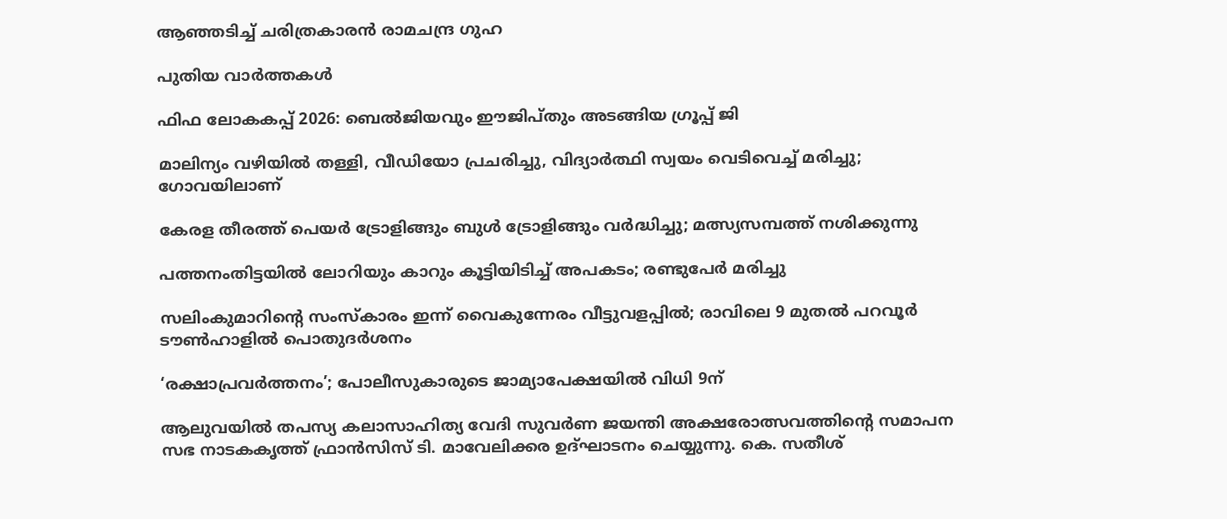ആഞ്ഞടിച്ച് ചരിത്രകാരന്‍ രാമചന്ദ്ര ഗുഹ

പുതിയ വാര്‍ത്തകള്‍

ഫിഫ ലോകകപ്പ് 2026: ബെല്‍ജിയവും ഈജിപ്തും അടങ്ങിയ ഗ്രൂപ്പ് ജി

മാലിന്യം വഴിയിൽ തള്ളി, വീഡിയോ പ്രചരിച്ചു, വിദ്യാർത്ഥി സ്വയം വെടിവെച്ച് മരിച്ചു; ഗോവയിലാണ്

കേരള തീരത്ത് പെയര്‍ ട്രോളിങ്ങും ബുള്‍ ട്രോളിങ്ങും വര്‍ദ്ധിച്ചു; മത്സ്യസമ്പത്ത് നശിക്കുന്നു

പത്തനംതിട്ടയില്‍ ലോറിയും കാറും കൂട്ടിയിടിച്ച് അപകടം; രണ്ടുപേര്‍ മരിച്ചു

സലിംകുമാറിന്റെ സംസ്കാരം ഇന്ന് വൈകുന്നേരം വീട്ടുവളപ്പിൽ; രാവിലെ 9 മുതൽ പറവൂർ ടൗൺഹാളിൽ പൊതുദർശനം

‘രക്ഷാപ്രവര്‍ത്തനം’; പോലീസുകാരുടെ ജാമ്യാപേക്ഷയില്‍ വിധി 9ന്

ആലുവയില്‍ തപസ്യ കലാസാഹിത്യ വേദി സുവര്‍ണ ജയന്തി അക്ഷരോത്സവത്തിന്റെ സമാപന സഭ നാടകകൃത്ത് ഫ്രാന്‍സിസ് ടി. മാവേലിക്കര ഉദ്ഘാടനം ചെയ്യുന്നു. കെ. സതീശ്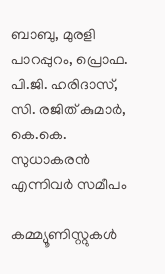ബാബു, മുരളി പാറപ്പുറം, പ്രൊഫ. പി.ജി. ഹരിദാസ്, സി. രജിത് കുമാര്‍, കെ.കെ. സുധാകരന്‍ എന്നിവര്‍ സമീപം

കമ്മ്യൂണിസ്റ്റുകള്‍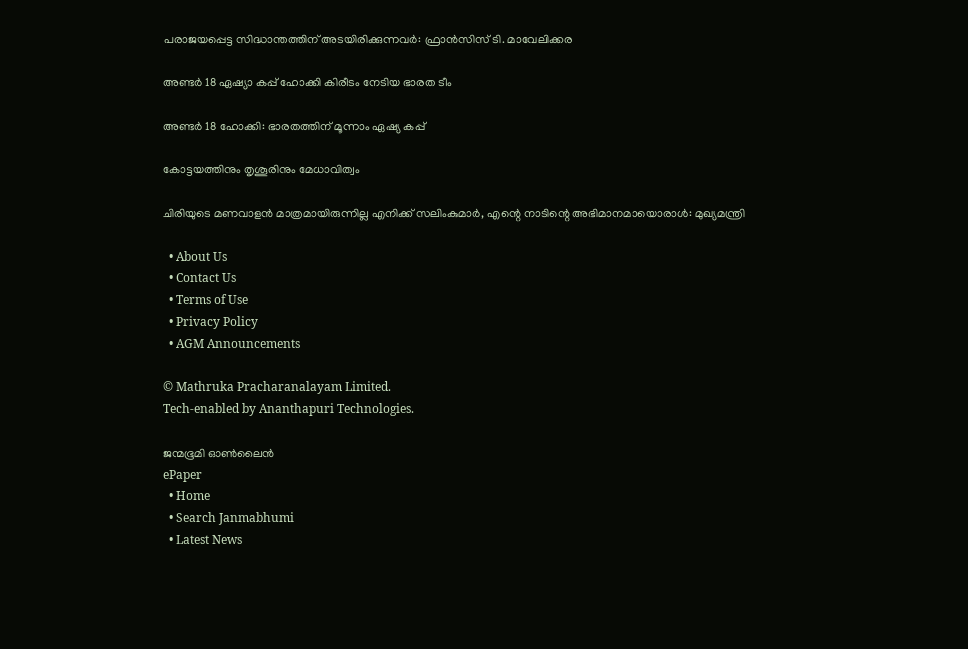പരാജയപ്പെട്ട സിദ്ധാന്തത്തിന് അടയിരിക്കുന്നവര്‍: ഫ്രാന്‍സിസ് ടി. മാവേലിക്കര

അണ്ടര്‍ 18 ഏഷ്യാ കപ്പ് ഹോക്കി കിരീടം നേടിയ ഭാരത ടീം

അണ്ടര്‍ 18 ഹോക്കി: ഭാരതത്തിന് മൂന്നാം ഏഷ്യ കപ്പ്

കോട്ടയത്തിനും തൃശൂരിനും മേധാവിത്വം

ചിരിയുടെ മണവാളന്‍ മാത്രമായിരുന്നില്ല എനിക്ക് സലിംകുമാർ, എന്റെ നാടിന്റെ അഭിമാനമായൊരാള്‍: മുഖ്യമന്ത്രി

  • About Us
  • Contact Us
  • Terms of Use
  • Privacy Policy
  • AGM Announcements

© Mathruka Pracharanalayam Limited.
Tech-enabled by Ananthapuri Technologies.

ജന്മഭൂമി ഓണ്‍ലൈന്‍
ePaper
  • Home
  • Search Janmabhumi
  • Latest News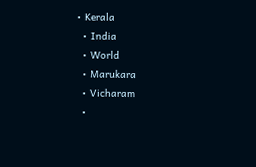• Kerala
  • India
  • World
  • Marukara
  • Vicharam
  •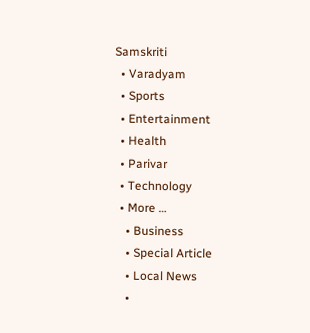Samskriti
  • Varadyam
  • Sports
  • Entertainment
  • Health
  • Parivar
  • Technology
  • More …
    • Business
    • Special Article
    • Local News
    •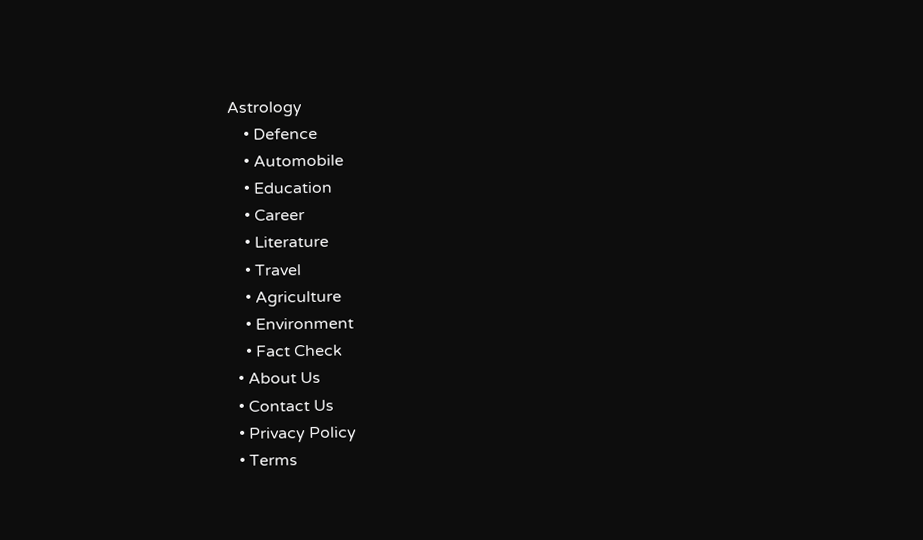Astrology
    • Defence
    • Automobile
    • Education
    • Career
    • Literature
    • Travel
    • Agriculture
    • Environment
    • Fact Check
  • About Us
  • Contact Us
  • Privacy Policy
  • Terms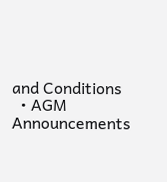and Conditions
  • AGM Announcements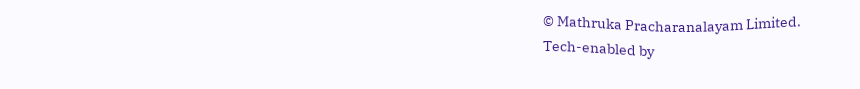© Mathruka Pracharanalayam Limited.
Tech-enabled by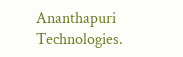Ananthapuri Technologies.